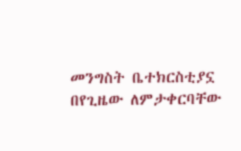መንግስት ቤተክርስቲያኗ በየጊዜው ለምታቀርባቸው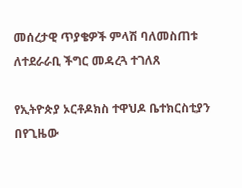መሰረታዊ ጥያቄዎች ምላሽ ባለመስጠቱ ለተደራራቢ ችግር መዳረጓ ተገለጸ

የኢትዮጵያ ኦርቶዶክስ ተዋህዶ ቤተክርስቲያን በየጊዜው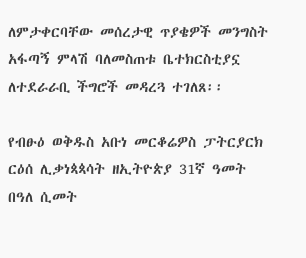ለምታቀርባቸው መሰረታዊ ጥያቄዎች መንግስት አፋጣኝ ምላሽ ባለመስጠቱ ቤተክርስቲያኗ ለተደራራቢ ችግሮች መዳረጓ ተገለጸ፡፡

የብፁዕ ወቅዱስ አቡነ መርቆሬዎስ ፓትርያርክ ርዕሰ ሊቃነጳጳሳት ዘኢትዮጵያ 31ኛ ዓመት በዓለ ሲመት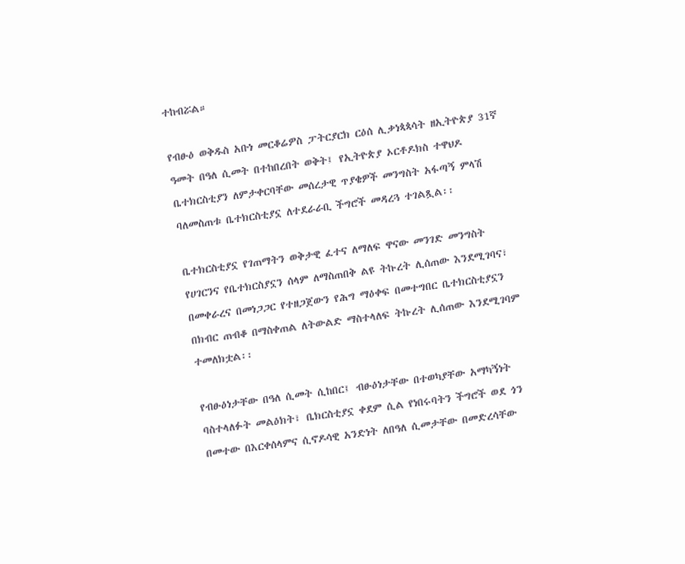ተከብሯል።

የብፁዕ ወቅዱስ አቡነ መርቆሬዎስ ፓትርያርክ ርዕሰ ሊቃነጳጳሳት ዘኢትዮጵያ 31ኛ ዓመት በዓለ ሲመት በተከበረበት ወቅት፤ የኢትዮጵያ ኦርቶዶክስ ተዋህዶ ቤተክርስቲያን ለምታቀርባቸው መሰረታዊ ጥያቄዎች መንግስት አፋጣኝ ምላሽ ባለመስጠቱ ቤተክርስቲያኗ ለተደራራቢ ችግሮች መዳረጓ ተገልጿል፡፡

ቤተክርስቲያኗ የገጠማትን ወቅታዊ ፈተና ለማለፍ ዋናው መንገድ መንግስት የሀገርንና የቤተክርስያኗን ሰላም ለማስጠበቅ ልዩ ትኩረት ሊሰጠው እንደሚገባና፣ በመቀራረና በመነጋጋር የተዘጋጀውን የሕግ ማዕቀፍ በመተግበር ቤተክርስቲያኗን በክብር ጠብቆ በማስቀጠል ለትውልድ ማስተላለፍ ትኩረት ሊሰጠው እንደሚገባም ተመለክቷል፡፡

የብፁዕነታቸው በዓለ ሲመት ሲከበር፤ ብፁዕነታቸው በተወካያቸው አማካኝነት ባስተላለፉት መልዕክት፣ ቤክርስቲያኗ ቀደም ሲል የነበሩባትን ችግሮች ወደ ጎን በመተው በእርቀሰላምና ሲኖዶሳዊ አንድነት ለበዓለ ሲመታቸው በመድረሳቸው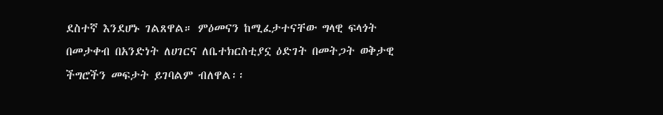ደስተኛ እንደሆኑ ገልጸዋል። ምዕመናን ከሚፈታተናቸው ግላዊ ፍላጎት በመታቀብ በአንድነት ለሀገርና ለቤተክርስቲያኗ ዕድገት በመትጋት ወቅታዊ ችግሮችን መፍታት ይገባልም ብለዋል፡፡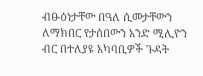ብፁዕነታቸው በዓለ ሲመታቸውን ለማክበር የታሰበውን አንድ ሚሊዮን ብር በተለያዩ አካባቢዎች ጉዳት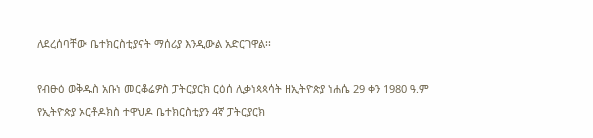ለደረሰባቸው ቤተክርስቲያናት ማሰሪያ እንዲውል አድርገዋል፡፡

የብፁዕ ወቅዱስ አቡነ መርቆሬዎስ ፓትርያርክ ርዕሰ ሊቃነጳጳሳት ዘኢትዮጵያ ነሐሴ 29 ቀን 1980 ዓ.ም የኢትዮጵያ ኦርቶዶክስ ተዋህዶ ቤተክርስቲያን 4ኛ ፓትርያርክ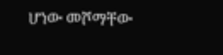ሆነው መሾማቸው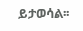ይታወሳል፡፡